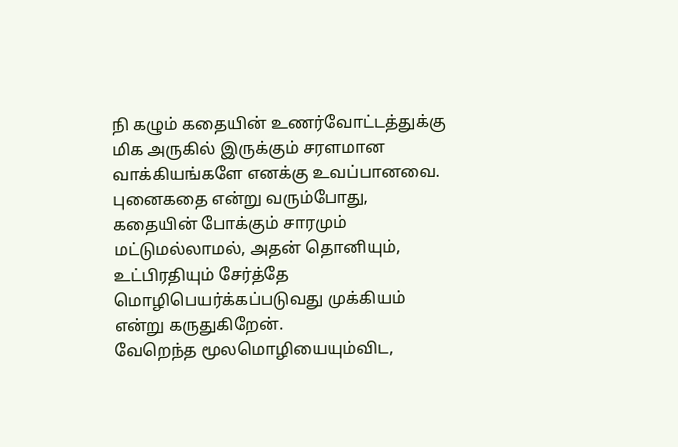நி கழும் கதையின் உணர்வோட்டத்துக்கு மிக அருகில் இருக்கும் சரளமான வாக்கியங்களே எனக்கு உவப்பானவை. புனைகதை என்று வரும்போது, கதையின் போக்கும் சாரமும் மட்டுமல்லாமல், அதன் தொனியும், உட்பிரதியும் சேர்த்தே மொழிபெயர்க்கப்படுவது முக்கியம் என்று கருதுகிறேன்.
வேறெந்த மூலமொழியையும்விட,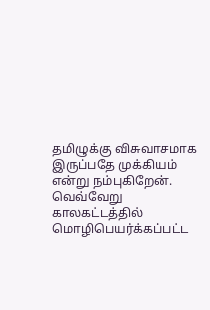தமிழுக்கு விசுவாசமாக இருப்பதே முக்கியம் என்று நம்புகிறேன்.
வெவ்வேறு காலகட்டத்தில் மொழிபெயர்க்கப்பட்ட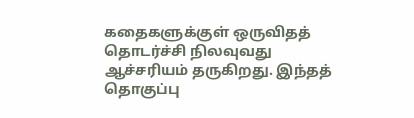கதைகளுக்குள் ஒருவிதத் தொடர்ச்சி நிலவுவது ஆச்சரியம் தருகிறது. இந்தத் தொகுப்பு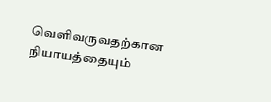வெளிவருவதற்கான நியாயத்தையும்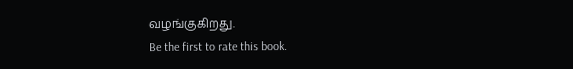வழங்குகிறது.
Be the first to rate this book.